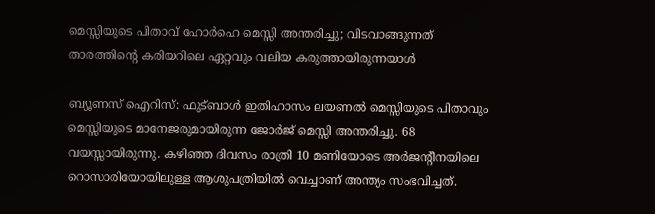മെസ്സിയുടെ പിതാവ് ഹോര്‍ഹെ മെസ്സി അന്തരിച്ചു; വിടവാങ്ങുന്നത് താരത്തിന്റെ കരിയറിലെ ഏറ്റവും വലിയ കരുത്തായിരുന്നയാള്‍

ബ്യൂണസ് ഐറിസ്: ഫുട്ബാള്‍ ഇതിഹാസം ലയണല്‍ മെസ്സിയുടെ പിതാവും മെസ്സിയുടെ മാനേജരുമായിരുന്ന ജോര്‍ജ് മെസ്സി അന്തരിച്ചു. 68 വയസ്സായിരുന്നു. കഴിഞ്ഞ ദിവസം രാത്രി 10 മണിയോടെ അര്‍ജന്റീനയിലെ റൊസാരിയോയിലുള്ള ആശുപത്രിയില്‍ വെച്ചാണ് അന്ത്യം സംഭവിച്ചത്.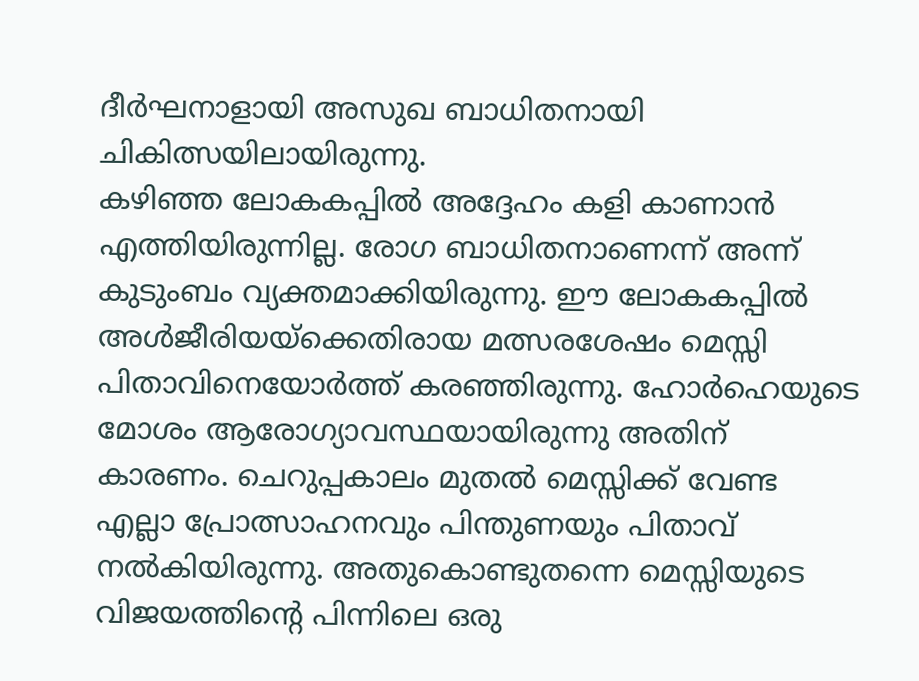ദീര്‍ഘനാളായി അസുഖ ബാധിതനായി ചികിത്സയിലായിരുന്നു.
കഴിഞ്ഞ ലോകകപ്പില്‍ അദ്ദേഹം കളി കാണാന്‍ എത്തിയിരുന്നില്ല. രോഗ ബാധിതനാണെന്ന് അന്ന് കുടുംബം വ്യക്തമാക്കിയിരുന്നു. ഈ ലോകകപ്പിൽ അൾജീരിയയ്‌ക്കെതിരായ മത്സരശേഷം മെസ്സി പിതാവിനെയോർത്ത് കരഞ്ഞിരുന്നു. ഹോർഹെയുടെ മോശം ആരോഗ്യാവസ്ഥയായിരുന്നു അതിന് കാരണം. ചെറുപ്പകാലം മുതൽ മെസ്സിക്ക് വേണ്ട എല്ലാ പ്രോത്സാഹനവും പിന്തുണയും പിതാവ് നൽകിയിരുന്നു. അതുകൊണ്ടുതന്നെ മെസ്സിയുടെ വിജയത്തിന്റെ പിന്നിലെ ഒരു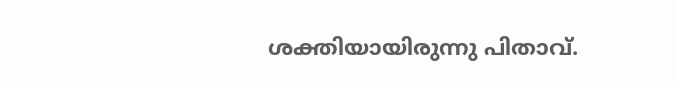ശക്തിയായിരുന്നു പിതാവ്.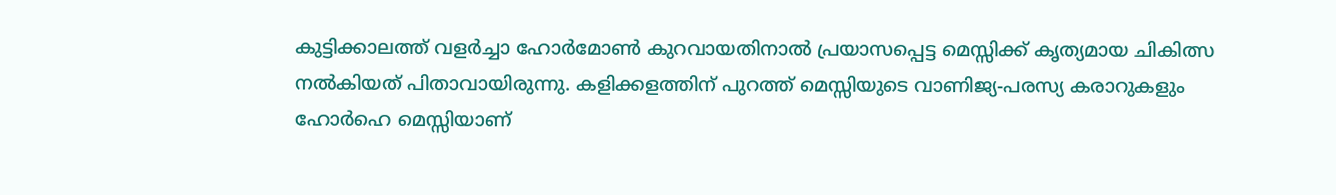കുട്ടിക്കാലത്ത് വളർച്ചാ ഹോർമോൺ കുറവായതിനാൽ പ്രയാസപ്പെട്ട മെസ്സിക്ക് കൃത്യമായ ചികിത്സ നൽകിയത് പിതാവായിരുന്നു. കളിക്കളത്തിന് പുറത്ത് മെസ്സിയുടെ വാണിജ്യ-പരസ്യ കരാറുകളും ഹോർഹെ മെസ്സിയാണ്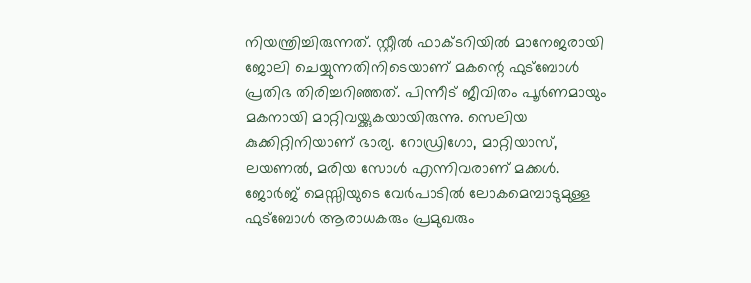നിയന്ത്രിച്ചിരുന്നത്. സ്റ്റീൽ ഫാക്ടറിയില്‍ മാനേജരായി ജോലി ചെയ്യുന്നതിനിടെയാണ് മകന്റെ ഫുട്ബോൾ പ്രതിഭ തിരിച്ചറിഞ്ഞത്. പിന്നീട് ജീവിതം പൂര്‍ണമായും മകനായി മാറ്റിവയ്ക്കുകയായിരുന്നു. സെലിയ കുക്കിറ്റിനിയാണ് ഭാര്യ. റോഡ്രിഗോ, മാറ്റിയാസ്, ലയണല്‍, മരിയ സോൾ എന്നിവരാണ് മക്കൾ. ജോർജ് മെസ്സിയുടെ വേർപാടിൽ ലോകമെമ്പാടുമുള്ള ഫുട്ബോൾ ആരാധകരും പ്രമുഖരും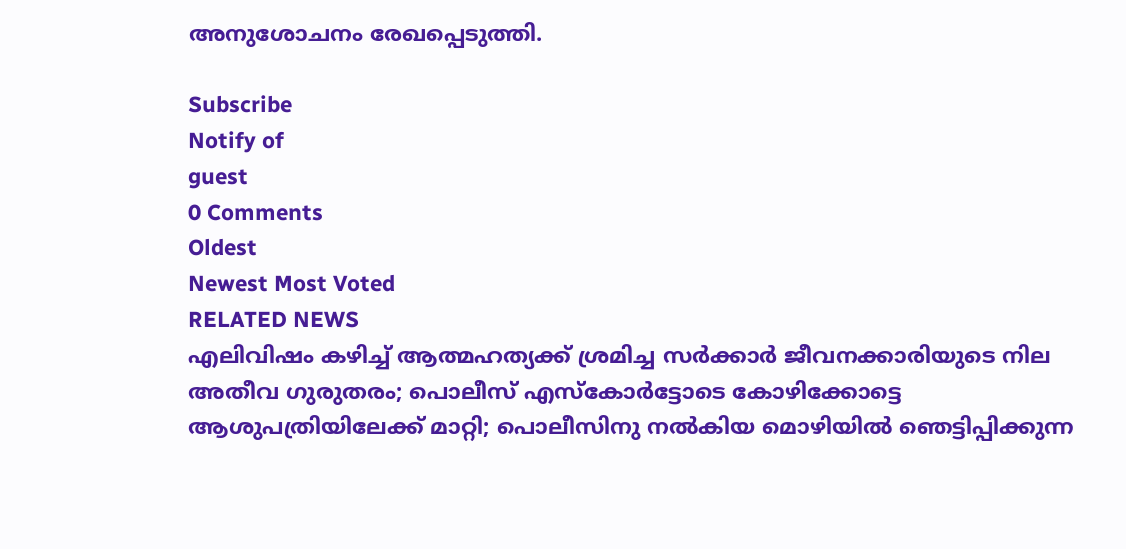അനുശോചനം രേഖപ്പെടുത്തി.

Subscribe
Notify of
guest
0 Comments
Oldest
Newest Most Voted
RELATED NEWS
എലിവിഷം കഴിച്ച് ആത്മഹത്യക്ക് ശ്രമിച്ച സര്‍ക്കാര്‍ ജീവനക്കാരിയുടെ നില അതീവ ഗുരുതരം; പൊലീസ് എസ്‌കോര്‍ട്ടോടെ കോഴിക്കോട്ടെ ആശുപത്രിയിലേക്ക് മാറ്റി; പൊലീസിനു നല്‍കിയ മൊഴിയില്‍ ഞെട്ടിപ്പിക്കുന്ന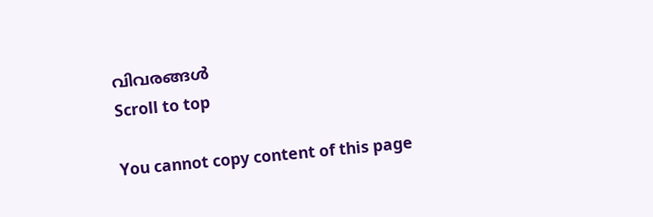വിവരങ്ങള്‍
Scroll to top

You cannot copy content of this page